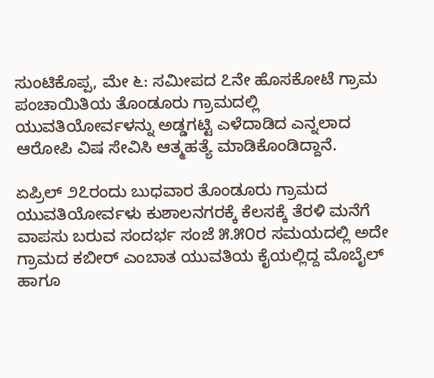ಸುಂಟಿಕೊಪ್ಪ, ಮೇ ೬: ಸಮೀಪದ ೭ನೇ ಹೊಸಕೋಟೆ ಗ್ರಾಮ ಪಂಚಾಯಿತಿಯ ತೊಂಡೂರು ಗ್ರಾಮದಲ್ಲಿ ಯುವತಿಯೋರ್ವಳನ್ನು ಅಡ್ಡಗಟ್ಟಿ ಎಳೆದಾಡಿದ ಎನ್ನಲಾದ ಆರೋಪಿ ವಿಷ ಸೇವಿಸಿ ಆತ್ಮಹತ್ಯೆ ಮಾಡಿಕೊಂಡಿದ್ದಾನೆ.

ಏಪ್ರಿಲ್ ೨೭ರಂದು ಬುಧವಾರ ತೊಂಡೂರು ಗ್ರಾಮದ ಯುವತಿಯೋರ್ವಳು ಕುಶಾಲನಗರಕ್ಕೆ ಕೆಲಸಕ್ಕೆ ತೆರಳಿ ಮನೆಗೆ ವಾಪಸು ಬರುವ ಸಂದರ್ಭ ಸಂಜೆ ೫.೫೦ರ ಸಮಯದಲ್ಲಿ ಅದೇ ಗ್ರಾಮದ ಕಬೀರ್ ಎಂಬಾತ ಯುವತಿಯ ಕೈಯಲ್ಲಿದ್ದ ಮೊಬೈಲ್ ಹಾಗೂ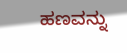ಹಣವನ್ನು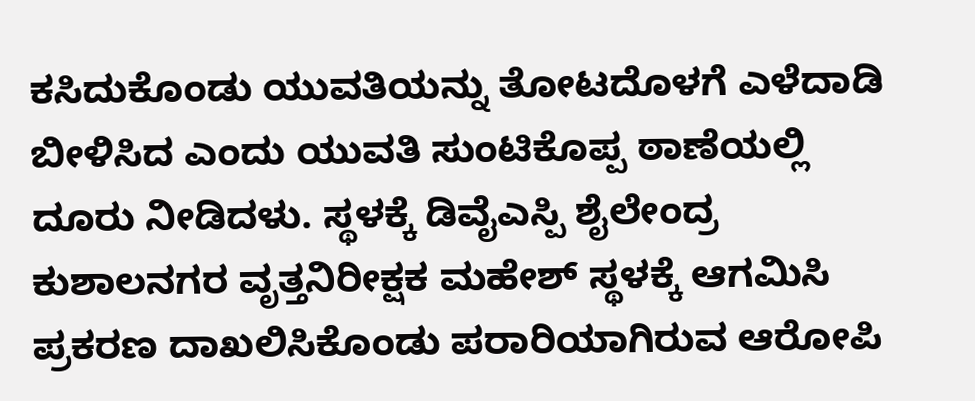ಕಸಿದುಕೊಂಡು ಯುವತಿಯನ್ನು ತೋಟದೊಳಗೆ ಎಳೆದಾಡಿ ಬೀಳಿಸಿದ ಎಂದು ಯುವತಿ ಸುಂಟಿಕೊಪ್ಪ ಠಾಣೆಯಲ್ಲಿ ದೂರು ನೀಡಿದಳು. ಸ್ಥಳಕ್ಕೆ ಡಿವೈಎಸ್ಪಿ ಶೈಲೇಂದ್ರ ಕುಶಾಲನಗರ ವೃತ್ತನಿರೀಕ್ಷಕ ಮಹೇಶ್ ಸ್ಥಳಕ್ಕೆ ಆಗಮಿಸಿ ಪ್ರಕರಣ ದಾಖಲಿಸಿಕೊಂಡು ಪರಾರಿಯಾಗಿರುವ ಆರೋಪಿ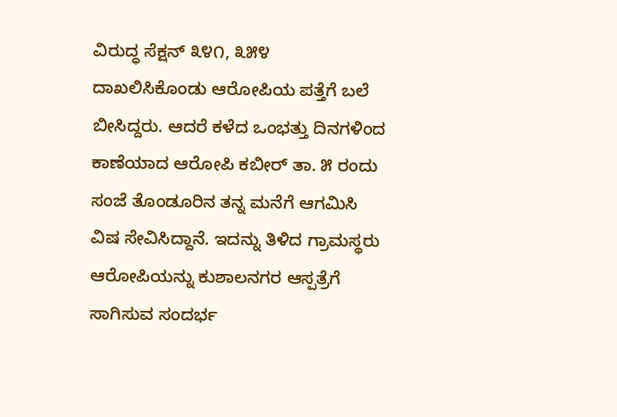ವಿರುದ್ಧ ಸೆಕ್ಷನ್ ೩೪೧, ೩೫೪ ದಾಖಲಿಸಿಕೊಂಡು ಆರೋಪಿಯ ಪತ್ತೆಗೆ ಬಲೆ ಬೀಸಿದ್ದರು. ಆದರೆ ಕಳೆದ ಒಂಭತ್ತು ದಿನಗಳಿಂದ ಕಾಣೆಯಾದ ಆರೋಪಿ ಕಬೀರ್ ತಾ. ೫ ರಂದು ಸಂಜೆ ತೊಂಡೂರಿನ ತನ್ನ ಮನೆಗೆ ಆಗಮಿಸಿ ವಿಷ ಸೇವಿಸಿದ್ದಾನೆ. ಇದನ್ನು ತಿಳಿದ ಗ್ರಾಮಸ್ಥರು ಆರೋಪಿಯನ್ನು ಕುಶಾಲನಗರ ಆಸ್ಪತ್ರೆಗೆ ಸಾಗಿಸುವ ಸಂದರ್ಭ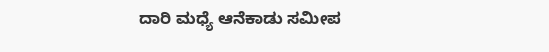ದಾರಿ ಮಧ್ಯೆ ಆನೆಕಾಡು ಸಮೀಪ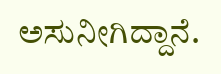ಅಸುನೀಗಿದ್ದಾನೆ.